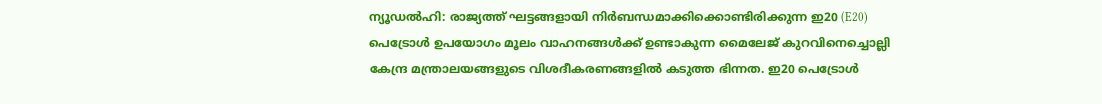ന്യൂഡൽഹി: രാജ്യത്ത് ഘട്ടങ്ങളായി നിർബന്ധമാക്കിക്കൊണ്ടിരിക്കുന്ന ഇ20 (E20) പെട്രോൾ ഉപയോഗം മൂലം വാഹനങ്ങൾക്ക് ഉണ്ടാകുന്ന മൈലേജ് കുറവിനെച്ചൊല്ലി കേന്ദ്ര മന്ത്രാലയങ്ങളുടെ വിശദീകരണങ്ങളിൽ കടുത്ത ഭിന്നത. ഇ20 പെട്രോൾ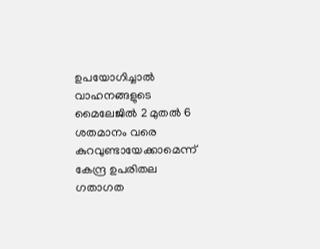ഉപയോഗിച്ചാൽ വാഹനങ്ങളുടെ മൈലേജിൽ 2 മുതൽ 6 ശതമാനം വരെ കുറവുണ്ടായേക്കാമെന്ന് കേന്ദ്ര ഉപരിതല ഗതാഗത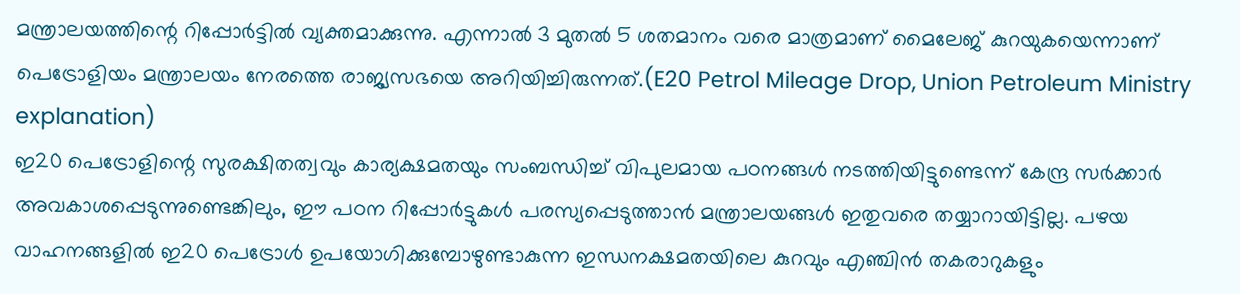മന്ത്രാലയത്തിന്റെ റിപ്പോർട്ടിൽ വ്യക്തമാക്കുന്നു. എന്നാൽ 3 മുതൽ 5 ശതമാനം വരെ മാത്രമാണ് മൈലേജ് കുറയുകയെന്നാണ് പെട്രോളിയം മന്ത്രാലയം നേരത്തെ രാജ്യസഭയെ അറിയിച്ചിരുന്നത്.(E20 Petrol Mileage Drop, Union Petroleum Ministry explanation)
ഇ20 പെട്രോളിന്റെ സുരക്ഷിതത്വവും കാര്യക്ഷമതയും സംബന്ധിച്ച് വിപുലമായ പഠനങ്ങൾ നടത്തിയിട്ടുണ്ടെന്ന് കേന്ദ്ര സർക്കാർ അവകാശപ്പെടുന്നുണ്ടെങ്കിലും, ഈ പഠന റിപ്പോർട്ടുകൾ പരസ്യപ്പെടുത്താൻ മന്ത്രാലയങ്ങൾ ഇതുവരെ തയ്യാറായിട്ടില്ല. പഴയ വാഹനങ്ങളിൽ ഇ20 പെട്രോൾ ഉപയോഗിക്കുമ്പോഴുണ്ടാകുന്ന ഇന്ധനക്ഷമതയിലെ കുറവും എഞ്ചിൻ തകരാറുകളും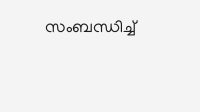സംബന്ധിച്ച്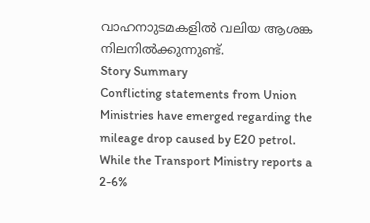വാഹനാുടമകളിൽ വലിയ ആശങ്ക നിലനിൽക്കുന്നുണ്ട്.
Story Summary
Conflicting statements from Union Ministries have emerged regarding the mileage drop caused by E20 petrol. While the Transport Ministry reports a 2-6%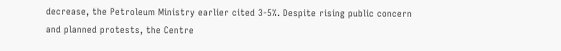decrease, the Petroleum Ministry earlier cited 3-5%. Despite rising public concern and planned protests, the Centre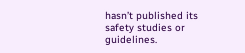hasn’t published its safety studies or guidelines.